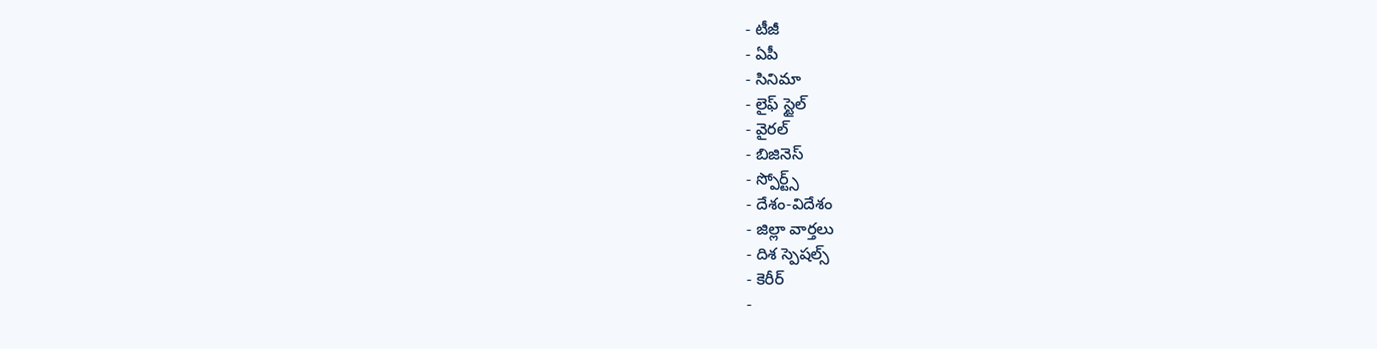- టీజీ
- ఏపీ
- సినిమా
- లైఫ్ స్టైల్
- వైరల్
- బిజినెస్
- స్పోర్ట్స్
- దేశం-విదేశం
- జిల్లా వార్తలు
- దిశ స్పెషల్స్
- కెరీర్
-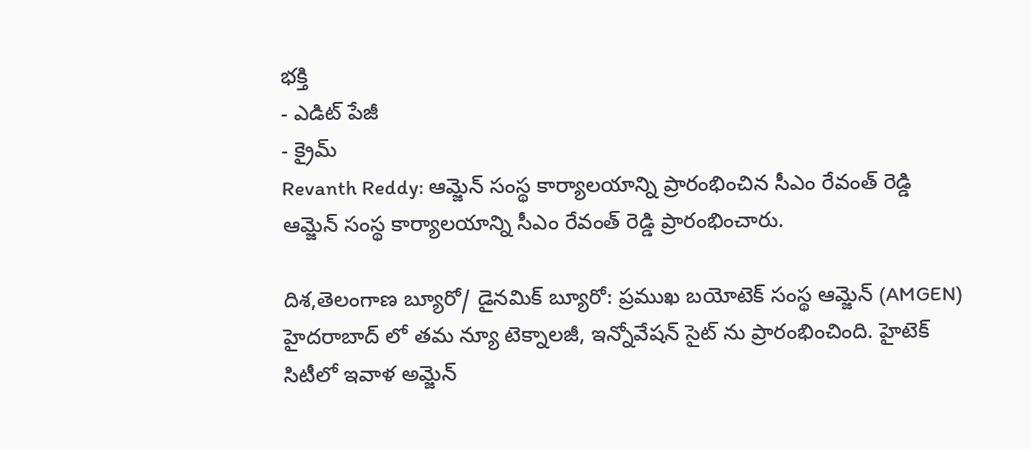భక్తి
- ఎడిట్ పేజీ
- క్రైమ్
Revanth Reddy: ఆమ్జెన్ సంస్థ కార్యాలయాన్ని ప్రారంభించిన సీఎం రేవంత్ రెడ్డి
ఆమ్జెన్ సంస్థ కార్యాలయాన్ని సీఎం రేవంత్ రెడ్డి ప్రారంభించారు.

దిశ,తెలంగాణ బ్యూరో/ డైనమిక్ బ్యూరో: ప్రముఖ బయోటెక్ సంస్థ ఆమ్జెన్ (AMGEN) హైదరాబాద్ లో తమ న్యూ టెక్నాలజీ, ఇన్నోవేషన్ సైట్ ను ప్రారంభించింది. హైటెక్ సిటీలో ఇవాళ అమ్జెన్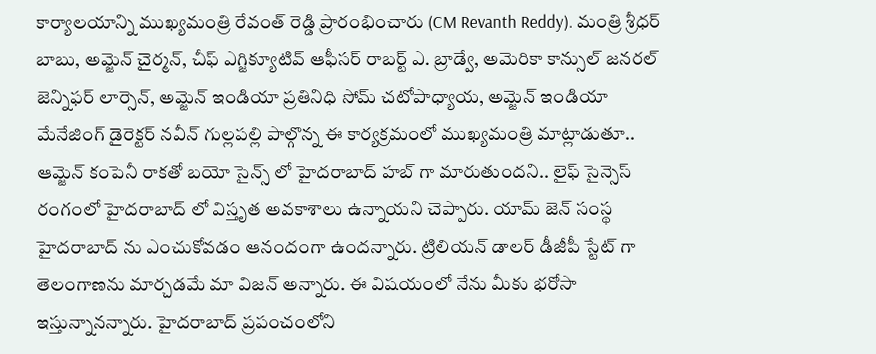కార్యాలయాన్ని ముఖ్యమంత్రి రేవంత్ రెడ్డి ప్రారంభించారు (CM Revanth Reddy). మంత్రి శ్రీధర్ బాబు, అమ్జెన్ చైర్మన్, చీఫ్ ఎగ్జిక్యూటివ్ ఆఫీసర్ రాబర్ట్ ఎ. బ్రాడ్వే, అమెరికా కాన్సుల్ జనరల్ జెన్నిఫర్ లార్సెన్, అమ్జెన్ ఇండియా ప్రతినిధి సోమ్ చటోపాధ్యాయ, అమ్జెన్ ఇండియా మేనేజింగ్ డైరెక్టర్ నవీన్ గుల్లపల్లి పాల్గొన్న ఈ కార్యక్రమంలో ముఖ్యమంత్రి మాట్లాడుతూ.. ఆమ్జెన్ కంపెనీ రాకతో బయో సైన్స్ లో హైదరాబాద్ హబ్ గా మారుతుందని.. లైఫ్ సైన్సెస్ రంగంలో హైదరాబాద్ లో విస్తృత అవకాశాలు ఉన్నాయని చెప్పారు. యామ్ జెన్ సంస్థ హైదరాబాద్ ను ఎంచుకోవడం ఆనందంగా ఉందన్నారు. ట్రిలియన్ డాలర్ డీజీపీ స్టేట్ గా తెలంగాణను మార్చడమే మా విజన్ అన్నారు. ఈ విషయంలో నేను మీకు భరోసా ఇస్తున్నానన్నారు. హైదరాబాద్ ప్రపంచంలోని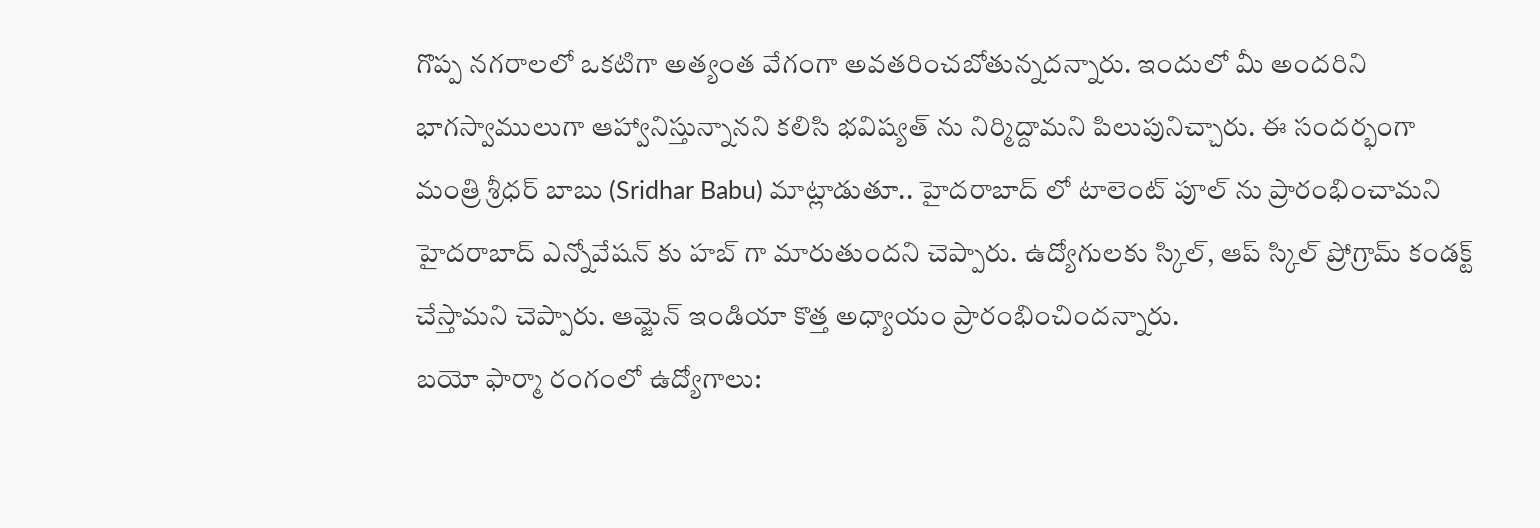గొప్ప నగరాలలో ఒకటిగా అత్యంత వేగంగా అవతరించబోతున్నదన్నారు. ఇందులో మీ అందరిని భాగస్వాములుగా ఆహ్వానిస్తున్నానని కలిసి భవిష్యత్ ను నిర్మిద్దామని పిలుపునిచ్చారు. ఈ సందర్భంగా మంత్రి శ్రీధర్ బాబు (Sridhar Babu) మాట్లాడుతూ.. హైదరాబాద్ లో టాలెంట్ పూల్ ను ప్రారంభించామని హైదరాబాద్ ఎన్నోవేషన్ కు హబ్ గా మారుతుందని చెప్పారు. ఉద్యోగులకు స్కిల్, ఆప్ స్కిల్ ప్రోగ్రామ్ కండక్ట్ చేస్తామని చెప్పారు. ఆమ్జెన్ ఇండియా కొత్త అధ్యాయం ప్రారంభించిందన్నారు.
బయో ఫార్మా రంగంలో ఉద్యోగాలు: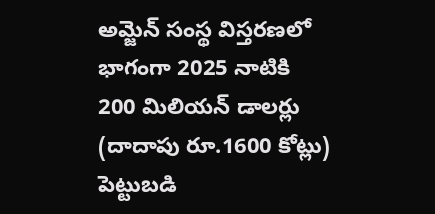అమ్జెన్ సంస్థ విస్తరణలో భాగంగా 2025 నాటికి 200 మిలియన్ డాలర్లు (దాదాపు రూ.1600 కోట్లు) పెట్టుబడి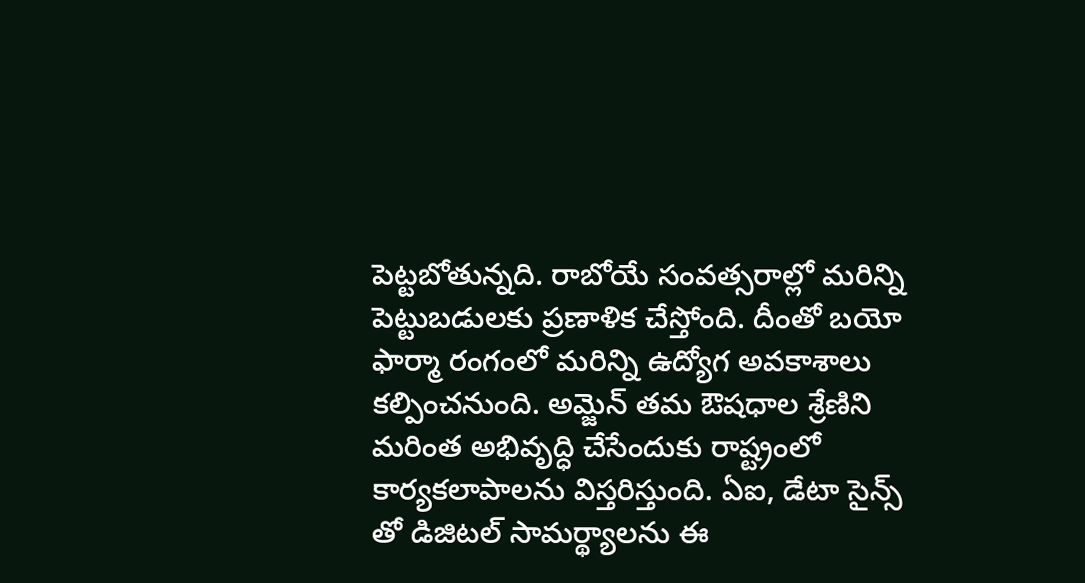పెట్టబోతున్నది. రాబోయే సంవత్సరాల్లో మరిన్ని పెట్టుబడులకు ప్రణాళిక చేస్తోంది. దీంతో బయో ఫార్మా రంగంలో మరిన్ని ఉద్యోగ అవకాశాలు కల్పించనుంది. అమ్జెన్ తమ ఔషధాల శ్రేణిని మరింత అభివృద్ధి చేసేందుకు రాష్ట్రంలో కార్యకలాపాలను విస్తరిస్తుంది. ఏఐ, డేటా సైన్స్ తో డిజిటల్ సామర్థ్యాలను ఈ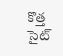కొత్త సైట్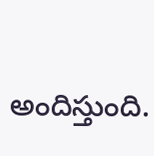అందిస్తుంది.